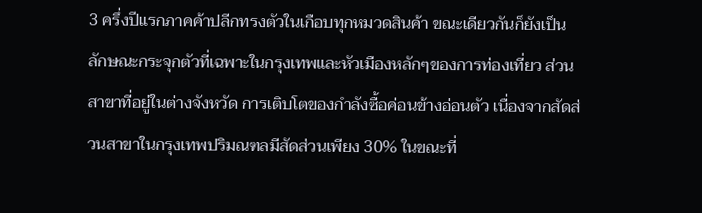3 ครึ่งปีแรกภาคค้าปลีกทรงตัวในเกือบทุกหมวดสินค้า ขณะเดียวกันก็ยังเป็นลักษณะกระจุกตัวที่เฉพาะในกรุงเทพและหัวเมืองหลักๆของการท่องเที่ยว ส่วนสาขาที่อยู่ในต่างจังหวัด การเติบโตของกำลังซื้อค่อนข้างอ่อนตัว เนื่องจากสัดส่วนสาขาในกรุงเทพปริมณฑลมีสัดส่วนเพียง 30% ในขณะที่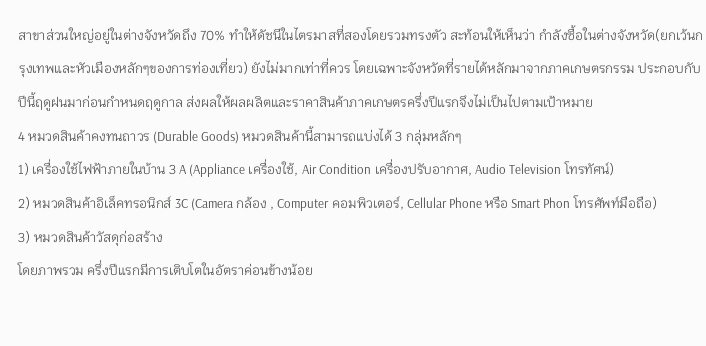สาขาส่วนใหญ่อยู่ในต่างจังหวัดถึง 70% ทำให้ดัชนีในไตรมาสที่สองโดยรวมทรงตัว สะท้อนให้เห็นว่า กำลังซื้อในต่างจังหวัด(ยกเว้นกรุงเทพและหัวเมืองหลักๆของการท่องเที่ยว) ยังไม่มากเท่าที่ควร โดยเฉพาะจังหวัดที่รายได้หลักมาจากภาคเกษตรกรรม ประกอบกับปีนี้ฤดูฝนมาก่อนกำหนดฤดูกาล ส่งผลให้ผลผลิตและราคาสินค้าภาคเกษตรครึ่งปีแรกจึงไม่เป็นไปตามเป้าหมาย
4 หมวดสินค้าคงทนถาวร (Durable Goods) หมวดสินค้านี้สามารถแบ่งได้ 3 กลุ่มหลักๆ
1) เครื่องใช้ไฟฟ้าภายในบ้าน 3 A (Appliance เครื่องใช้, Air Condition เครื่องปรับอากาศ, Audio Television โทรทัศน์)
2) หมวดสินค้าอิเล็คทรอนิกส์ 3C (Camera กล้อง , Computer คอมพิวเตอร์, Cellular Phone หรือ Smart Phon โทรศัพท์มือถือ)
3) หมวดสินค้าวัสดุก่อสร้าง
โดยภาพรวม ครึ่งปีแรกมีการเติบโตในอัตราค่อนข้างน้อย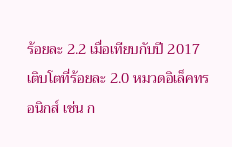ร้อยละ 2.2 เมื่อเทียบกับปี 2017 เติบโตที่ร้อยละ 2.0 หมวดอิเล็คทรอนิกส์ เช่น ก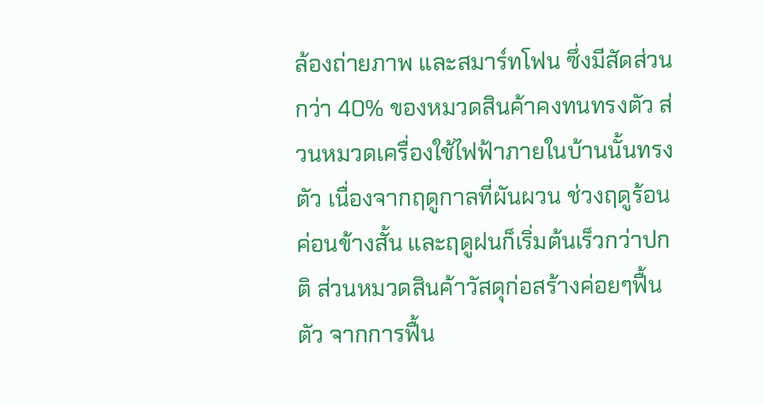ล้องถ่ายภาพ และสมาร์ทโฟน ซึ่งมีสัดส่วนกว่า 40% ของหมวดสินค้าคงทนทรงตัว ส่วนหมวดเครื่องใช้ไฟฟ้าภายในบ้านนั้นทรงตัว เนื่องจากฤดูกาลที่ผันผวน ช่วงฤดูร้อนค่อนข้างสั้น และฤดูฝนก็เริ่มต้นเร็วกว่าปกติ ส่วนหมวดสินค้าวัสดุก่อสร้างค่อยๆฟื้นตัว จากการฟื้น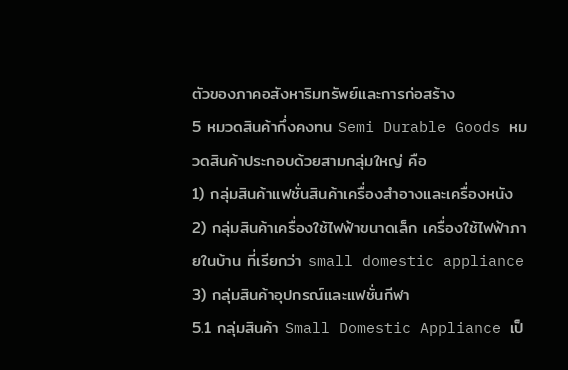ตัวของภาคอสังหาริมทรัพย์และการก่อสร้าง
5 หมวดสินค้ากึ่งคงทน Semi Durable Goods หมวดสินค้าประกอบด้วยสามกลุ่มใหญ่ คือ
1) กลุ่มสินค้าแฟชั่นสินค้าเครื่องสำอางและเครื่องหนัง
2) กลุ่มสินค้าเครื่องใช้ไฟฟ้าขนาดเล็ก เครื่องใช้ไฟฟ้าภายในบ้าน ที่เรียกว่า small domestic appliance
3) กลุ่มสินค้าอุปกรณ์และแฟชั่นกีฬา
5.1 กลุ่มสินค้า Small Domestic Appliance เป็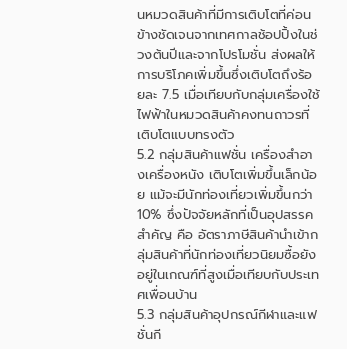นหมวดสินค้าที่มีการเติบโตที่ค่อนข้างชัดเจนจากเทศกาลช้อปปิ้งในช่วงต้นปีและจากโปรโมชั่น ส่งผลให้การบริโภคเพิ่มขึ้นซึ่งเติบโตถึงร้อยละ 7.5 เมื่อเทียบกับกลุ่มเครื่องใช้ไฟฟ้าในหมวดสินค้าคงทนถาวรที่เติบโตแบบทรงตัว
5.2 กลุ่มสินค้าแฟชั่น เครื่องสำอางเครื่องหนัง เติบโตเพิ่มขึ้นเล็กน้อย แม้จะมีนักท่องเที่ยวเพิ่มขึ้นกว่า 10% ซึ่งปัจจัยหลักที่เป็นอุปสรรคสำคัญ คือ อัตราภาษีสินค้านำเข้ากลุ่มสินค้าที่นักท่องเที่ยวนิยมซื้อยังอยู่ในเกณฑ์ที่สูงเมื่อเทียบกับประเทศเพื่อนบ้าน
5.3 กลุ่มสินค้าอุปกรณ์กีฬาและแฟชั่นกี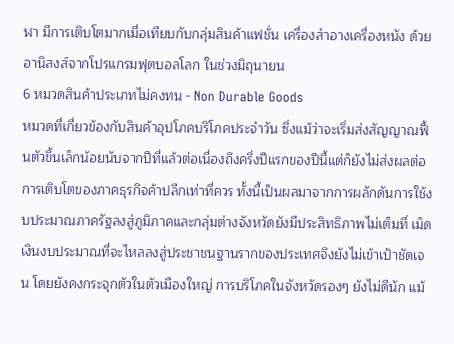ฬา มีการเติบโตมากเมื่อเทียบกับกลุ่มสินค้าแฟชั่น เครื่องสำอางเครื่องหนัง ด้วยอานิสงส์จากโปรแกรมฟุตบอลโลก ในช่วงมิถุนายน
6 หมวดสินค้าประเภทไม่คงทน - Non Durable Goods
หมวดที่เกี่ยวข้องกับสินค้าอุปโภคบริโภคประจำวัน ซึ่งแม้ว่าจะเริ่มส่งสัญญาณฟื้นตัวขึ้นเล็กน้อยนับจากปีที่แล้วต่อเนื่องถึงครึ่งปีแรกของปีนี้แต่ก็ยังไม่ส่งผลต่อการเติบโตของภาคธุรกิจค้าปลีกเท่าที่ควร ทั้งนี้เป็นผลมาจากการผลักดันการใช้งบประมาณภาครัฐลงสู่ภูมิภาคและกลุ่มต่างจังหวัดยังมีประสิทธิภาพไม่เต็มที่ เม็ดเงินงบประมาณที่จะไหลลงสู่ประชาชนฐานรากของประเทศจึงยังไม่เข้าเป้าชัดเจน โดยยังคงกระจุกตัวในตัวเมืองใหญ่ การบริโภคในจังหวัดรองๆ ยังไม่ดีนัก แม้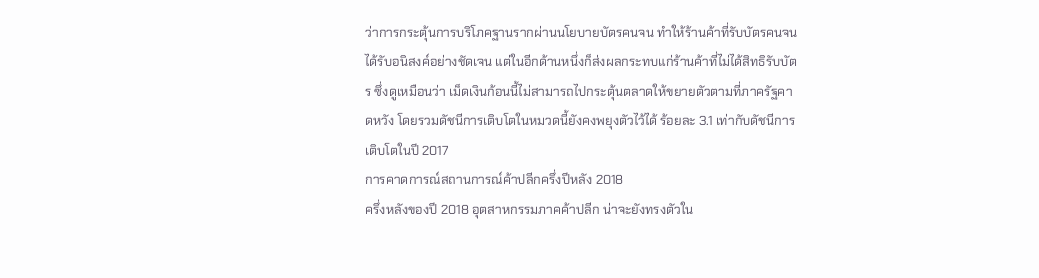ว่าการกระตุ้นการบริโภคฐานรากผ่านนโยบายบัตรคนจน ทำให้ร้านค้าที่รับบัตรคนจนได้รับอนิสงค์อย่างชัดเจน แต่ในอีกด้านหนึ่งก็ส่งผลกระทบแก่ร้านค้าที่ไม่ได้สิทธิรับบัตร ซึ่งดูเหมือนว่า เม็ดเงินก้อนนี้ไม่สามารถไปกระตุ้นตลาดให้ขยายตัวตามที่ภาครัฐคาดหวัง โดยรวมดัชนีการเติบโตในหมวดนี้ยังคงพยุงตัวไว้ได้ ร้อยละ 3.1 เท่ากับดัชนีการเติบโตในปี 2017
การคาดการณ์สถานการณ์ค้าปลีกครึ่งปีหลัง 2018
ครึ่งหลังของปี 2018 อุตสาหกรรมภาคค้าปลีก น่าจะยังทรงตัวใน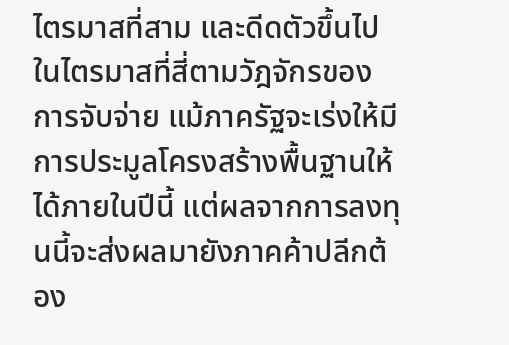ไตรมาสที่สาม และดีดตัวขึ้นไปในไตรมาสที่สี่ตามวัฎจักรของการจับจ่าย แม้ภาครัฐจะเร่งให้มีการประมูลโครงสร้างพื้นฐานให้ได้ภายในปีนี้ แต่ผลจากการลงทุนนี้จะส่งผลมายังภาคค้าปลีกต้อง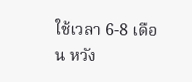ใช้เวลา 6-8 เดือน หวัง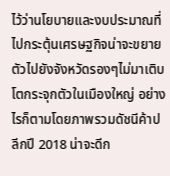ไว้ว่านโยบายและงบประมาณที่ไปกระตุ้นเศรษฐกิจน่าจะขยายตัวไปยังจังหวัดรองๆไม่มาเติบโตกระจุกตัวในเมืองใหญ่ อย่างไรก็ตามโดยภาพรวมดัชนีค้าปลีกปี 2018 น่าจะดีก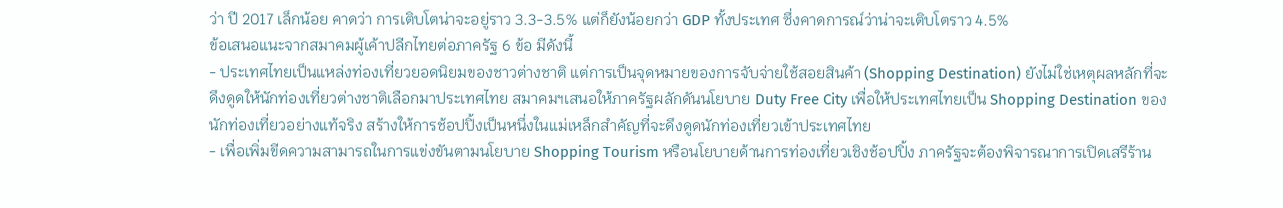ว่า ปี 2017 เล็กน้อย คาดว่า การเติบโตน่าจะอยู่ราว 3.3-3.5% แต่ก็ยังน้อยกว่า GDP ทั้งประเทศ ซึ่งคาดการณ์ว่าน่าจะเติบโตราว 4.5%
ข้อเสนอแนะจากสมาคมผู้เค้าปลีกไทยต่อภาครัฐ 6 ข้อ มีดังนี้
- ประเทศไทยเป็นแหล่งท่องเที่ยวยอดนิยมของชาวต่างชาติ แต่การเป็นจุดหมายของการจับจ่ายใช้สอยสินค้า (Shopping Destination) ยังไม่ใช่เหตุผลหลักที่จะดึงดูดให้นักท่องเที่ยวต่างชาติเลือกมาประเทศไทย สมาคมฯเสนอให้ภาครัฐผลักดันนโยบาย Duty Free City เพื่อให้ประเทศไทยเป็น Shopping Destination ของนักท่องเที่ยวอย่างแท้จริง สร้างให้การช้อปปิ้งเป็นหนึ่งในแม่เหล็กสำคัญที่จะดึงดูดนักท่องเที่ยวเข้าประเทศไทย
- เพื่อเพิ่มขีดความสามารถในการแข่งขันตามนโยบาย Shopping Tourism หรือนโยบายด้านการท่องเที่ยวเชิงช้อปปิ้ง ภาครัฐจะต้องพิจารณาการเปิดเสรีร้าน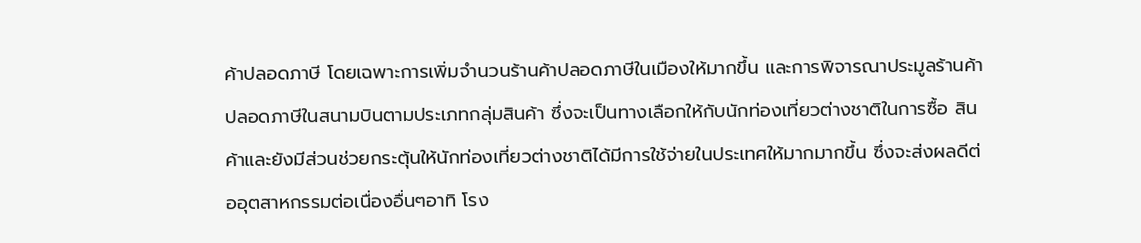ค้าปลอดภาษี โดยเฉพาะการเพิ่มจำนวนร้านค้าปลอดภาษีในเมืองให้มากขึ้น และการพิจารณาประมูลร้านค้าปลอดภาษีในสนามบินตามประเภทกลุ่มสินค้า ซึ่งจะเป็นทางเลือกให้กับนักท่องเที่ยวต่างชาติในการซื้อ สินค้าและยังมีส่วนช่วยกระตุ้นให้นักท่องเที่ยวต่างชาติได้มีการใช้จ่ายในประเทศให้มากมากขึ้น ซึ่งจะส่งผลดีต่ออุตสาหกรรมต่อเนื่องอื่นๆอาทิ โรง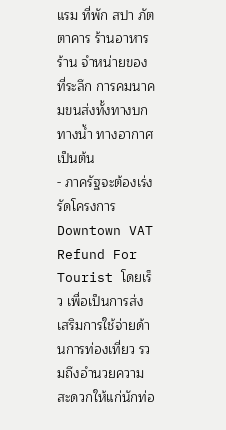แรม ที่พัก สปา ภัตตาคาร ร้านอาหาร ร้าน จำหน่ายของที่ระลึก การคมนาคมขนส่งทั้งทางบก ทางน้ำ ทางอากาศ เป็นต้น
- ภาครัฐจะต้องเร่งรัดโครงการ Downtown VAT Refund For Tourist โดยเร็ว เพื่อเป็นการส่งเสริมการใช้จ่ายด้านการท่องเที่ยว รวมถึงอำนวยความสะดวกให้แก่นักท่อ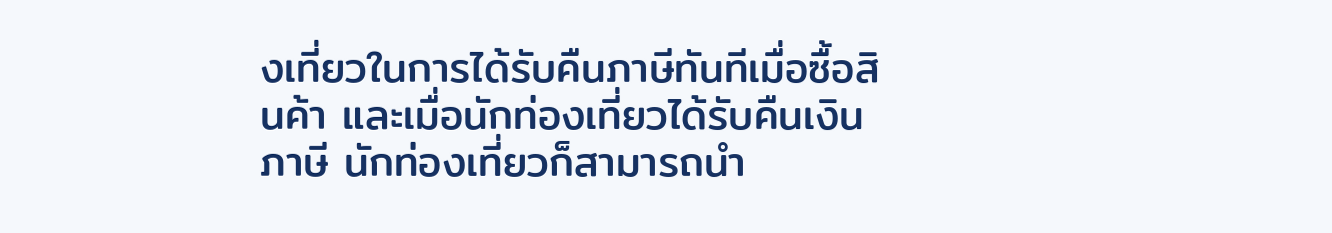งเที่ยวในการได้รับคืนภาษีทันทีเมื่อซื้อสินค้า และเมื่อนักท่องเที่ยวได้รับคืนเงินภาษี นักท่องเที่ยวก็สามารถนำ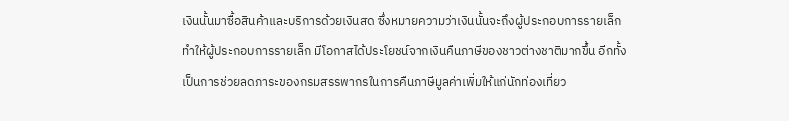เงินนั้นมาซื้อสินค้าและบริการด้วยเงินสด ซึ่งหมายความว่าเงินนั้นจะถึงผู้ประกอบการรายเล็ก ทำให้ผู้ประกอบการรายเล็ก มีโอกาสได้ประโยชน์จากเงินคืนภาษีของชาวต่างชาติมากขึ้น อีกทั้งเป็นการช่วยลดภาระของกรมสรรพากรในการคืนภาษีมูลค่าเพิ่มให้แก่นักท่องเที่ยว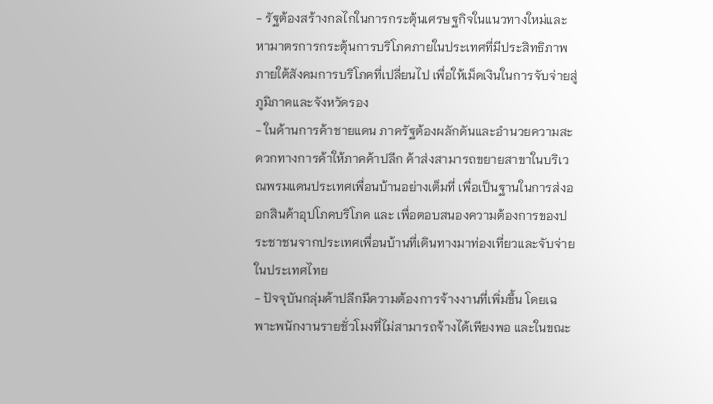- รัฐต้องสร้างกลไกในการกระตุ้นเศรษฐกิจในแนวทางใหม่และหามาตรการกระตุ้นการบริโภคภายในประเทศที่มีประสิทธิภาพภายใต้สังคมการบริโภคที่เปลี่ยนไป เพื่อให้เม็ดเงินในการจับจ่ายสู่ภูมิภาคและจังหวัดรอง
- ในด้านการค้าชายแดน ภาครัฐต้องผลักดันและอำนวยความสะดวกทางการค้าให้ภาคค้าปลีก ค้าส่งสามารถขยายสาขาในบริเวณพรมแดนประเทศเพื่อนบ้านอย่างเต็มที่ เพื่อเป็นฐานในการส่งออกสินค้าอุปโภคบริโภค และ เพื่อตอบสนองความต้องการของประชาชนจากประเทศเพื่อนบ้านที่เดินทางมาท่องเที่ยวและจับจ่ายในประเทศไทย
- ปัจจุบันกลุ่มค้าปลีกมีความต้องการจ้างงานที่เพิ่มขึ้น โดยเฉพาะพนักงานรายชั่วโมงที่ไม่สามารถจ้างได้เพียงพอ และในขณะ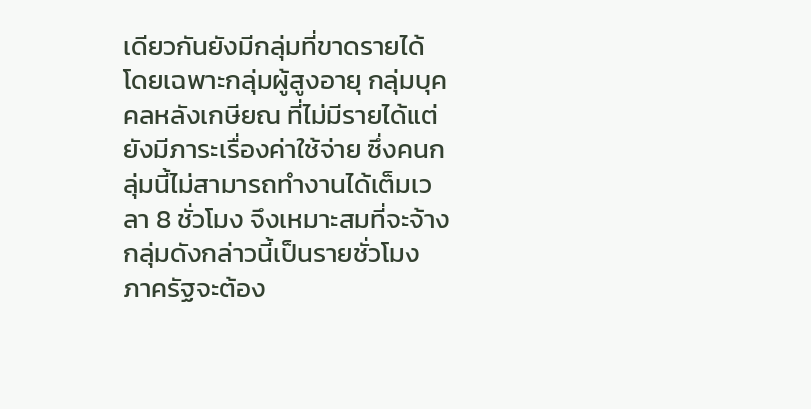เดียวกันยังมีกลุ่มที่ขาดรายได้ โดยเฉพาะกลุ่มผู้สูงอายุ กลุ่มบุคคลหลังเกษียณ ที่ไม่มีรายได้แต่ยังมีภาระเรื่องค่าใช้จ่าย ซึ่งคนกลุ่มนี้ไม่สามารถทำงานได้เต็มเวลา 8 ชั่วโมง จึงเหมาะสมที่จะจ้างกลุ่มดังกล่าวนี้เป็นรายชั่วโมง ภาครัฐจะต้อง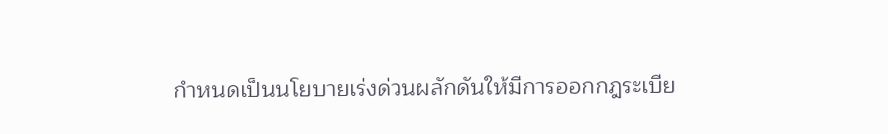กำหนดเป็นนโยบายเร่งด่วนผลักดันให้มีการออกกฎระเบีย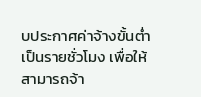บประกาศค่าจ้างขั้นต่ำเป็นรายชั่วโมง เพื่อให้สามารถจ้า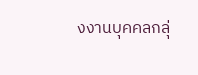งงานบุคคลกลุ่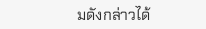มดังกล่าวได้